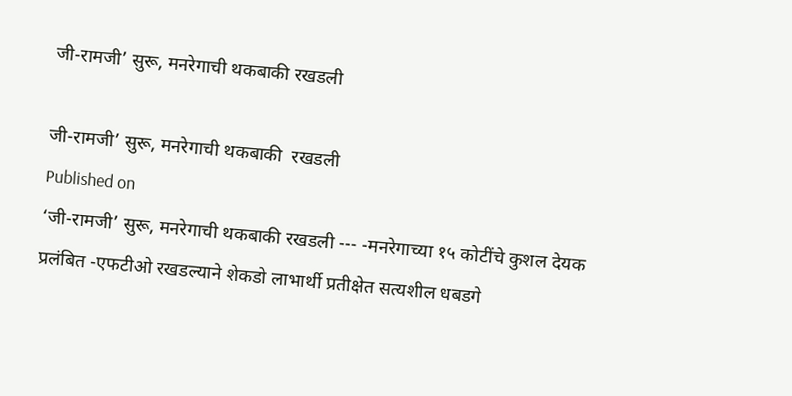जी-रामजी’ सुरू, मनरेगाची थकबाकी रखडली

जी-रामजी’ सुरू, मनरेगाची थकबाकी  रखडली
Published on
‘जी-रामजी’ सुरू, मनरेगाची थकबाकी रखडली --- -मनरेगाच्या १५ कोटींचे कुशल देयक प्रलंबित -एफटीओ रखडल्याने शेकडो लाभार्थी प्रतीक्षेत सत्यशील धबडगे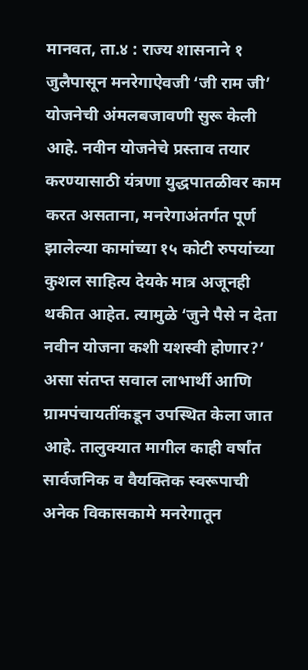मानवत, ता.४ : राज्य शासनाने १ जुलैपासून मनरेगाऐवजी ‘जी राम जी’ योजनेची अंमलबजावणी सुरू केली आहे. नवीन योजनेचे प्रस्ताव तयार करण्यासाठी यंत्रणा युद्धपातळीवर काम करत असताना, मनरेगाअंतर्गत पूर्ण झालेल्या कामांच्या १५ कोटी रुपयांच्या कुशल साहित्य देयके मात्र अजूनही थकीत आहेत. त्यामुळे ‘जुने पैसे न देता नवीन योजना कशी यशस्वी होणार?’ असा संतप्त सवाल लाभार्थी आणि ग्रामपंचायतींकडून उपस्थित केला जात आहे. तालुक्यात मागील काही वर्षांत सार्वजनिक व वैयक्तिक स्वरूपाची अनेक विकासकामे मनरेगातून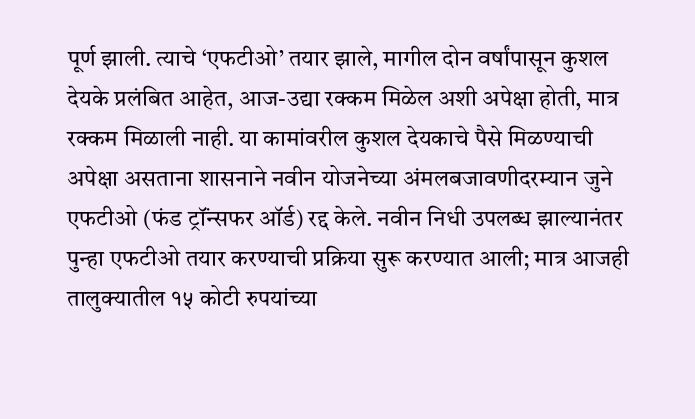पूर्ण झाली. त्याचे ‘एफटीओ’ तयार झाले, मागील दोन वर्षांपासून कुशल देयके प्रलंबित आहेत, आज-उद्या रक्कम मिळेल अशी अपेक्षा होती, मात्र रक्कम मिळाली नाही. या कामांवरील कुशल देयकाचे पैसे मिळण्याची अपेक्षा असताना शासनाने नवीन योजनेच्या अंमलबजावणीदरम्यान जुने एफटीओ (फंड ट्रॉंन्सफर ऑर्ड) रद्द केले. नवीन निधी उपलब्ध झाल्यानंतर पुन्हा एफटीओ तयार करण्याची प्रक्रिया सुरू करण्यात आली; मात्र आजही तालुक्यातील १५ कोटी रुपयांच्या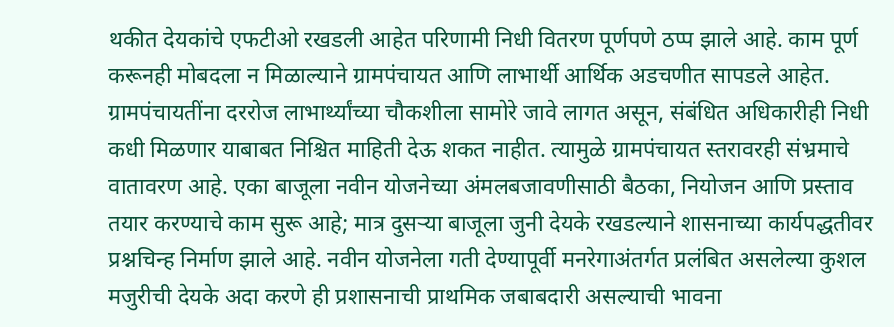थकीत देयकांचे एफटीओ रखडली आहेत परिणामी निधी वितरण पूर्णपणे ठप्प झाले आहे. काम पूर्ण करूनही मोबदला न मिळाल्याने ग्रामपंचायत आणि लाभार्थी आर्थिक अडचणीत सापडले आहेत. ग्रामपंचायतींना दररोज लाभार्थ्यांच्या चौकशीला सामोरे जावे लागत असून, संबंधित अधिकारीही निधी कधी मिळणार याबाबत निश्चित माहिती देऊ शकत नाहीत. त्यामुळे ग्रामपंचायत स्तरावरही संभ्रमाचे वातावरण आहे. एका बाजूला नवीन योजनेच्या अंमलबजावणीसाठी बैठका, नियोजन आणि प्रस्ताव तयार करण्याचे काम सुरू आहे; मात्र दुसऱ्या बाजूला जुनी देयके रखडल्याने शासनाच्या कार्यपद्धतीवर प्रश्नचिन्ह निर्माण झाले आहे. नवीन योजनेला गती देण्यापूर्वी मनरेगाअंतर्गत प्रलंबित असलेल्या कुशल मजुरीची देयके अदा करणे ही प्रशासनाची प्राथमिक जबाबदारी असल्याची भावना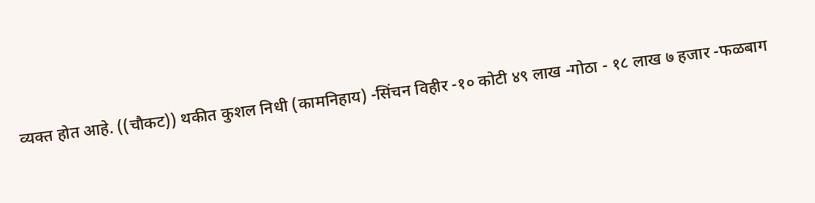व्यक्त होत आहे. ((चौकट)) थकीत कुशल निधी (कामनिहाय) -सिंचन विहीर -१० कोटी ४९ लाख -गोठा - १८ लाख ७ हजार -फळबाग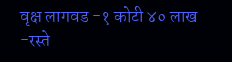वृक्ष लागवड -१ कोटी ४० लाख -रस्ते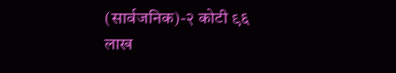(सार्वजनिक)-२ कोटी ९६ लाख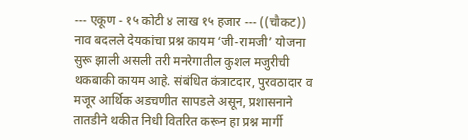--- एकूण - १५ कोटी ४ लाख १५ हजार --- ((चौकट)) नाव बदलले देयकांचा प्रश्न कायम ‘जी-रामजी’ योजना सुरू झाली असली तरी मनरेगातील कुशल मजुरीची थकबाकी कायम आहे. संबंधित कंत्राटदार, पुरवठादार व मजूर आर्थिक अडचणीत सापडले असून, प्रशासनाने तातडीने थकीत निधी वितरित करून हा प्रश्न मार्गी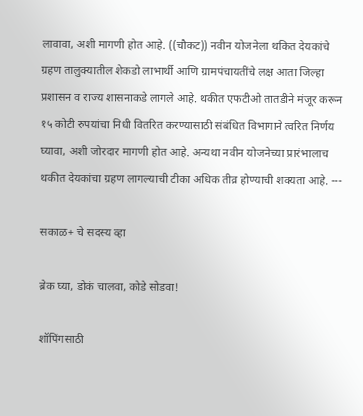लावावा, अशी मागणी होत आहे. ((चौकट)) नवीन योजनेला थकित देयकांचे ग्रहण तालुक्यातील शेकडो लाभार्थी आणि ग्रामपंचायतींचे लक्ष आता जिल्हा प्रशासन व राज्य शासनाकडे लागले आहे. थकीत एफटीओ तातडीने मंजूर करून १५ कोटी रुपयांचा निधी वितरित करण्यासाठी संबंधित विभागाने त्वरित निर्णय घ्यावा, अशी जोरदार मागणी होत आहे. अन्यथा नवीन योजनेच्या प्रारंभालाच थकीत देयकांचा ग्रहण लागल्याची टीका अधिक तीव्र होण्याची शक्यता आहे. ---

सकाळ+ चे सदस्य व्हा

ब्रेक घ्या, डोकं चालवा, कोडे सोडवा!

शॉपिंगसाठी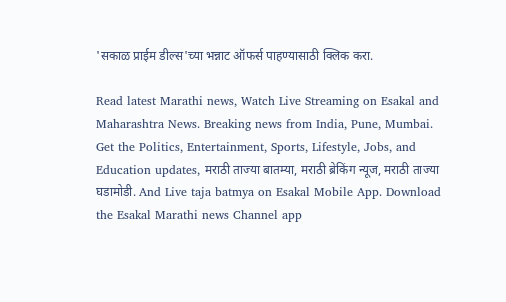'सकाळ प्राईम डील्स'च्या भन्नाट ऑफर्स पाहण्यासाठी क्लिक करा.

Read latest Marathi news, Watch Live Streaming on Esakal and Maharashtra News. Breaking news from India, Pune, Mumbai. Get the Politics, Entertainment, Sports, Lifestyle, Jobs, and Education updates, मराठी ताज्या बातम्या, मराठी ब्रेकिंग न्यूज, मराठी ताज्या घडामोडी. And Live taja batmya on Esakal Mobile App. Download the Esakal Marathi news Channel app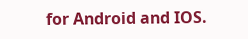for Android and IOS.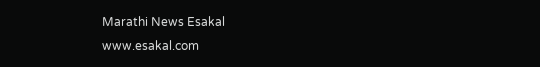Marathi News Esakal
www.esakal.com